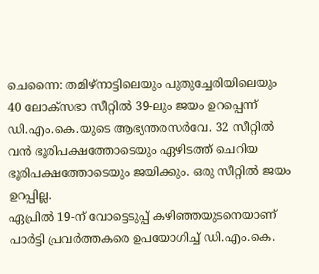ചെന്നൈ: തമിഴ്നാട്ടിലെയും പുതുച്ചേരിയിലെയും 40 ലോക്സഭാ സീറ്റിൽ 39-ലും ജയം ഉറപ്പെന്ന് ഡി.എം.കെ.യുടെ ആഭ്യന്തരസർവേ. 32 സീറ്റിൽ വൻ ഭൂരിപക്ഷത്തോടെയും ഏഴിടത്ത് ചെറിയ ഭൂരിപക്ഷത്തോടെയും ജയിക്കും. ഒരു സീറ്റിൽ ജയം ഉറപ്പില്ല.
ഏപ്രിൽ 19-ന് വോട്ടെടുപ്പ് കഴിഞ്ഞയുടനെയാണ് പാർട്ടി പ്രവർത്തകരെ ഉപയോഗിച്ച് ഡി.എം.കെ.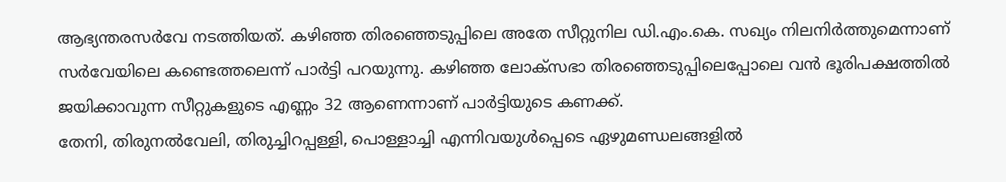ആഭ്യന്തരസർവേ നടത്തിയത്. കഴിഞ്ഞ തിരഞ്ഞെടുപ്പിലെ അതേ സീറ്റുനില ഡി.എം.കെ. സഖ്യം നിലനിർത്തുമെന്നാണ് സർവേയിലെ കണ്ടെത്തലെന്ന് പാർട്ടി പറയുന്നു. കഴിഞ്ഞ ലോക്സഭാ തിരഞ്ഞെടുപ്പിലെപ്പോലെ വൻ ഭൂരിപക്ഷത്തിൽ ജയിക്കാവുന്ന സീറ്റുകളുടെ എണ്ണം 32 ആണെന്നാണ് പാർട്ടിയുടെ കണക്ക്.
തേനി, തിരുനൽവേലി, തിരുച്ചിറപ്പള്ളി, പൊള്ളാച്ചി എന്നിവയുൾപ്പെടെ ഏഴുമണ്ഡലങ്ങളിൽ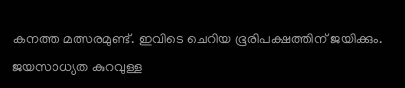കനത്ത മത്സരമുണ്ട്. ഇവിടെ ചെറിയ ഭൂരിപക്ഷത്തിന് ജയിക്കും.
ജയസാധ്യത കുറവുള്ള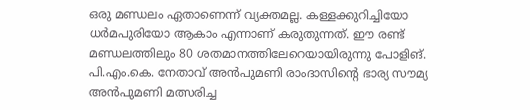ഒരു മണ്ഡലം ഏതാണെന്ന് വ്യക്തമല്ല. കള്ളക്കുറിച്ചിയോ ധർമപുരിയോ ആകാം എന്നാണ് കരുതുന്നത്. ഈ രണ്ട് മണ്ഡലത്തിലും 80 ശതമാനത്തിലേറെയായിരുന്നു പോളിങ്.
പി.എം.കെ. നേതാവ് അൻപുമണി രാംദാസിന്റെ ഭാര്യ സൗമ്യ അൻപുമണി മത്സരിച്ച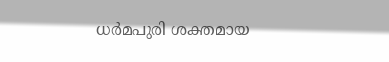ധർമപുരി ശക്തമായ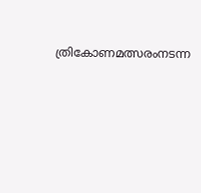ത്രികോണമത്സരംനടന്ന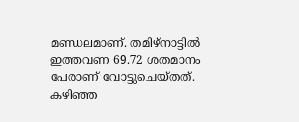മണ്ഡലമാണ്. തമിഴ്നാട്ടിൽ ഇത്തവണ 69.72 ശതമാനം പേരാണ് വോട്ടുചെയ്തത്. കഴിഞ്ഞ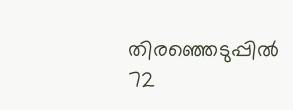തിരഞ്ഞെടുപ്പിൽ 72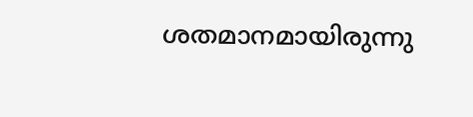ശതമാനമായിരുന്നു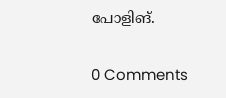പോളിങ്.

0 Comments